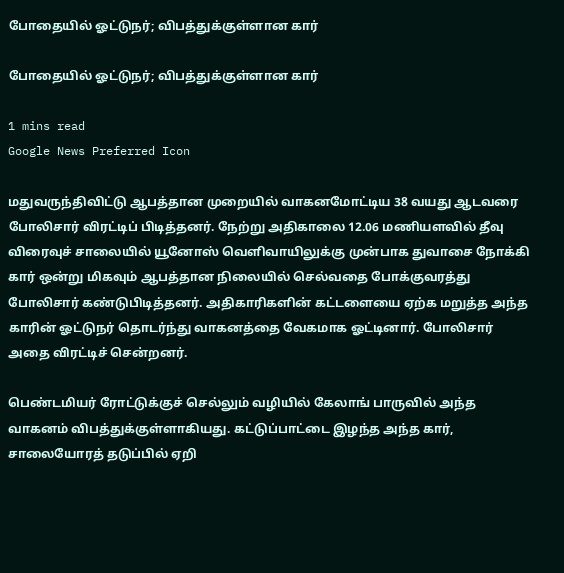போதையில் ஓட்டுநர்; விபத்துக்குள்ளான கார்

போதையில் ஓட்டுநர்; விபத்துக்குள்ளான கார்

1 mins read
Google News Preferred Icon

மதுவருந்திவிட்டு ஆபத்தான முறையில் வாகனமோட்டிய 38 வயது ஆடவரை போலிசார் விரட்டிப் பிடித்தனர். நேற்று அதிகாலை 12.06 மணியளவில் தீவு விரைவுச் சாலையில் யூனோஸ் வெளிவாயிலுக்கு முன்பாக துவாசை நோக்கி கார் ஒன்று மிகவும் ஆபத்தான நிலையில் செல்வதை போக்குவரத்து போலிசார் கண்டுபிடித்தனர். அதிகாரிகளின் கட்டளையை ஏற்க மறுத்த அந்த காரின் ஓட்டுநர் தொடர்ந்து வாகனத்தை வேகமாக ஓட்டினார். போலிசார் அதை விரட்டிச் சென்றனர்.

பெண்டமியர் ரோட்டுக்குச் செல்லும் வழியில் கேலாங் பாருவில் அந்த வாகனம் விபத்துக்குள்ளாகியது. கட்டுப்பாட்டை இழந்த அந்த கார், சாலையோரத் தடுப்பில் ஏறி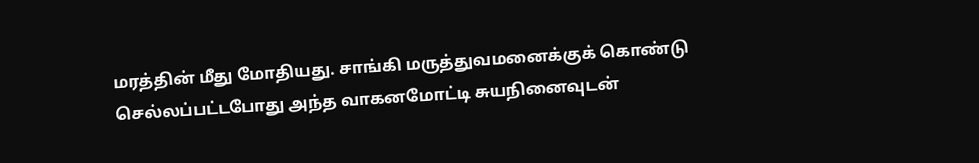மரத்தின் மீது மோதியது. சாங்கி மருத்துவமனைக்குக் கொண்டு செல்லப்பட்டபோது அந்த வாகனமோட்டி சுயநினைவுடன்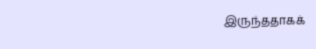இருந்ததாகக்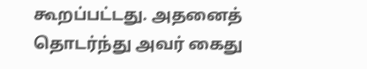கூறப்பட்டது. அதனைத் தொடர்ந்து அவர் கைது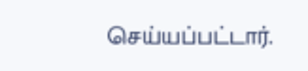செய்யப்பட்டார்.